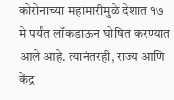कोरोनाच्या महामारीमुळे देशात १७ मे पर्यंत लॉकडाऊन घोषित करण्यात आले आहे. त्यानंतरही, राज्य आणि केंद्र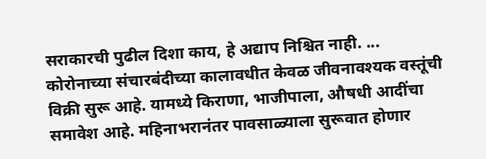सराकारची पुढील दिशा काय, हे अद्याप निश्चित नाही. ...
कोरोनाच्या संचारबंदीच्या कालावधीत केवळ जीवनावश्यक वस्तूंची विक्री सुरू आहे. यामध्ये किराणा, भाजीपाला, औषधी आदींचा समावेश आहे. महिनाभरानंतर पावसाळ्याला सुरूवात होणार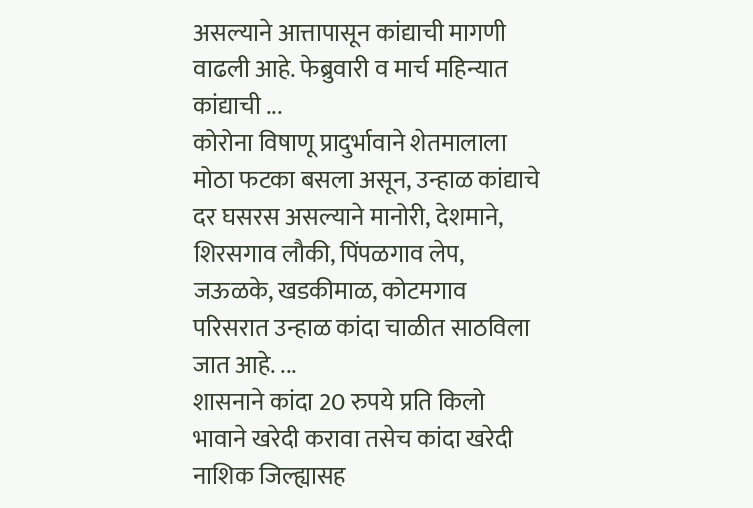असल्याने आत्तापासून कांद्याची मागणी वाढली आहे. फेब्रुवारी व मार्च महिन्यात कांद्याची ...
कोरोना विषाणू प्रादुर्भावाने शेतमालाला मोठा फटका बसला असून, उन्हाळ कांद्याचे दर घसरस असल्याने मानोरी, देशमाने, शिरसगाव लौकी, पिंपळगाव लेप, जऊळके, खडकीमाळ, कोटमगाव परिसरात उन्हाळ कांदा चाळीत साठविला जात आहे. ...
शासनाने कांदा 20 रुपये प्रति किलो भावाने खरेदी करावा तसेच कांदा खरेदी नाशिक जिल्ह्यासह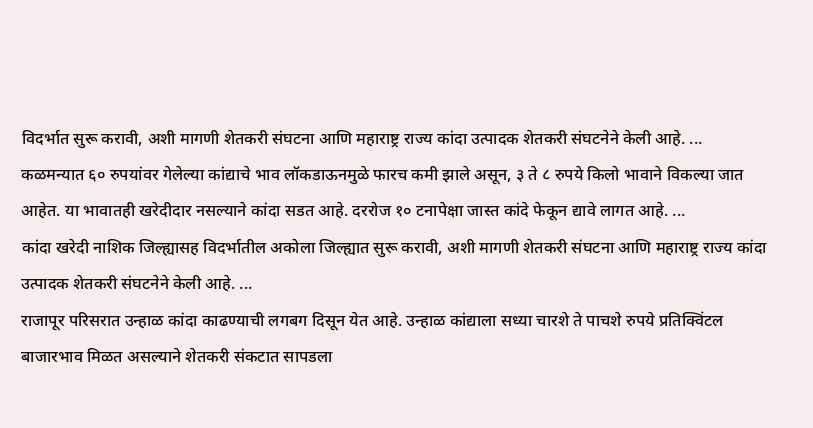विदर्भात सुरू करावी, अशी मागणी शेतकरी संघटना आणि महाराष्ट्र राज्य कांदा उत्पादक शेतकरी संघटनेने केली आहे. ...
कळमन्यात ६० रुपयांवर गेलेल्या कांद्याचे भाव लॉकडाऊनमुळे फारच कमी झाले असून, ३ ते ८ रुपये किलो भावाने विकल्या जात आहेत. या भावातही खरेदीदार नसल्याने कांदा सडत आहे. दररोज १० टनापेक्षा जास्त कांदे फेकून द्यावे लागत आहे. ...
कांदा खरेदी नाशिक जिल्ह्यासह विदर्भातील अकोला जिल्ह्यात सुरू करावी, अशी मागणी शेतकरी संघटना आणि महाराष्ट्र राज्य कांदा उत्पादक शेतकरी संघटनेने केली आहे. ...
राजापूर परिसरात उन्हाळ कांदा काढण्याची लगबग दिसून येत आहे. उन्हाळ कांद्याला सध्या चारशे ते पाचशे रुपये प्रतिक्विंटल बाजारभाव मिळत असल्याने शेतकरी संकटात सापडला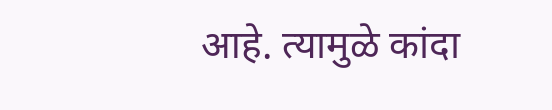आहे. त्यामुळे कांदा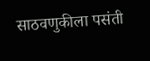साठवणुकीला पसंती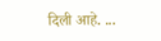दिली आहे. ...